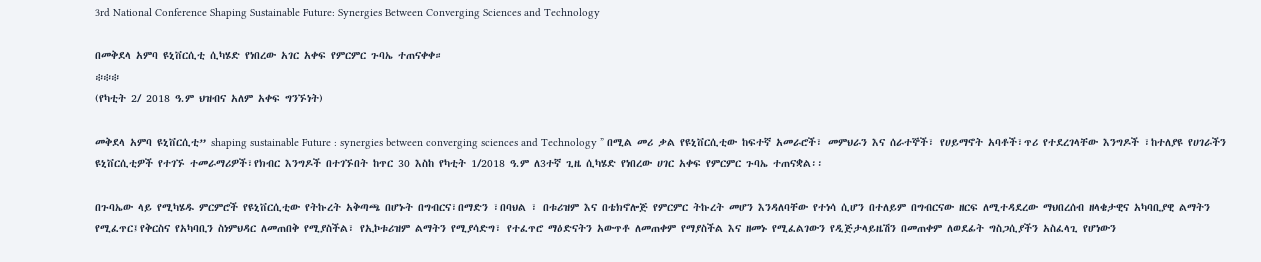3rd National Conference Shaping Sustainable Future: Synergies Between Converging Sciences and Technology

በመቅደላ አምባ ዩኒቨርሲቲ ሲካሄድ የነበረው አገር አቀፍ የምርምር ጉባኤ ተጠናቀቀ።
፨፨፨
(የካቲት 2/ 2018 ዓ.ም ህዝብና አለም አቀፍ ግንኙነት)

መቅደላ አምባ ዩኒቨርሲቲ” shaping sustainable Future : synergies between converging sciences and Technology ” በሚል መሪ ቃል የዩኒቨርሲቲው ከፍተኛ አመራሮች፣ መምህራን እና ሰራተኞች፣ የሀይማኖት አባቶች፣ጥሪ የተደረገላቸው እንግዶች ፣ከተለያዩ የሀገራችን ዩኒቨርሲቲዎች የተገኙ ተመራማሪዎች፣የክብር እንግዶች በተገኙበት ከጥር 30 እስከ የካቲት 1/2018 ዓ.ም ለ3ተኛ ጊዜ ሲካሄድ የነበረው ሀገር አቀፍ የምርምር ጉባኤ ተጠናቋል፡፡

በጉባኤው ላይ የሚካሄዱ ምርምሮች የዩኒቨርሲቲው የትኩረት አቅጣጫ በሆኑት በግብርና፣በማድን ፣በባህል ፣ በቱሪዝም እና በቴክኖሎጅ የምርምር ትኩረት መሆን እንዳለባቸው የተነሳ ሲሆን በተለይም በግብርናው ዘርፍ ለሚተዳደረው ማህበረሰብ ዘላቄታዊና አካባቢያዊ ልማትን የሚፈጥር፤የቅርስና የአካባቢን ስነምህዳር ለመጠበቅ የሚያስችል፣ የኢኮቱሪዝም ልማትን የሚያሳድግ፣ የተፈጥሮ ማዕድናትን አውጥቶ ለመጠቀም የማያስችል እና ዘመኑ የሚፈልገውን የዲጅታላይዜሽን በመጠቀም ለወደፊት ግስጋሲያችን አስፈላጊ የሆነውን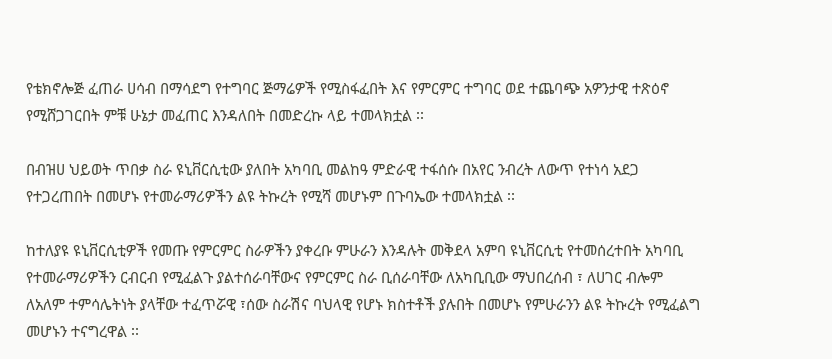የቴክኖሎጅ ፈጠራ ሀሳብ በማሳደግ የተግባር ጅማሬዎች የሚስፋፈበት እና የምርምር ተግባር ወደ ተጨባጭ አዎንታዊ ተጽዕኖ የሚሸጋገርበት ምቹ ሁኔታ መፈጠር እንዳለበት በመድረኩ ላይ ተመላክቷል ፡፡

በብዝሀ ህይወት ጥበቃ ስራ ዩኒቨርሲቲው ያለበት አካባቢ መልከዓ ምድራዊ ተፋሰሱ በአየር ንብረት ለውጥ የተነሳ አደጋ የተጋረጠበት በመሆኑ የተመራማሪዎችን ልዩ ትኩረት የሚሻ መሆኑም በጉባኤው ተመላክቷል ፡፡

ከተለያዩ ዩኒቨርሲቲዎች የመጡ የምርምር ስራዎችን ያቀረቡ ምሁራን እንዳሉት መቅደላ አምባ ዩኒቨርሲቲ የተመሰረተበት አካባቢ የተመራማሪዎችን ርብርብ የሚፈልጉ ያልተሰራባቸውና የምርምር ስራ ቢሰራባቸው ለአካቢቢው ማህበረሰብ ፣ ለሀገር ብሎም ለአለም ተምሳሌትነት ያላቸው ተፈጥሯዊ ፣ሰው ስራሽና ባህላዊ የሆኑ ክስተቶች ያሉበት በመሆኑ የምሁራንን ልዩ ትኩረት የሚፈልግ መሆኑን ተናግረዋል ፡፡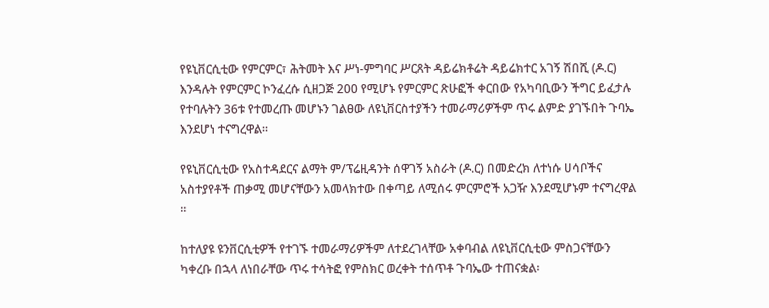የዩኒቨርሲቲው የምርምር፣ ሕትመት እና ሥነ-ምግባር ሥርጸት ዳይሬክቶሬት ዳይሬክተር አገኝ ሽበሺ (ዶ.ር) እንዳሉት የምርምር ኮንፈረሱ ሲዘጋጅ 200 የሚሆኑ የምርምር ጽሁፎች ቀርበው የአካባቢውን ችግር ይፈታሉ የተባሉትን 36ቱ የተመረጡ መሆኑን ገልፀው ለዩኒቨርስተያችን ተመራማሪዎችም ጥሩ ልምድ ያገኙበት ጉባኤ እንደሆነ ተናግረዋል።

የዩኒቨርሲቲው የአስተዳደርና ልማት ም/ፕሬዚዳንት ሰዋገኝ አስራት (ዶ.ር) በመድረክ ለተነሱ ሀሳቦችና አስተያየቶች ጠቃሚ መሆናቸውን አመላክተው በቀጣይ ለሚሰሩ ምርምሮች አጋዥ እንደሚሆኑም ተናግረዋል ፡፡

ከተለያዩ ዩንቨርሲቲዎች የተገኙ ተመራማሪዎችም ለተደረገላቸው አቀባብል ለዩኒቨርሲቲው ምስጋናቸውን ካቀረቡ በኋላ ለነበራቸው ጥሩ ተሳትፎ የምስክር ወረቀት ተሰጥቶ ጉባኤው ተጠናቋል፡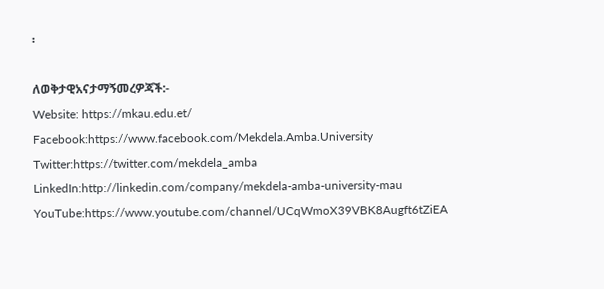፡

ለወቅታዊአናታማኝመረዎጃች:-
Website: https://mkau.edu.et/
Facebook:https://www.facebook.com/Mekdela.Amba.University
Twitter:https://twitter.com/mekdela_amba
LinkedIn:http://linkedin.com/company/mekdela-amba-university-mau
YouTube:https://www.youtube.com/channel/UCqWmoX39VBK8Augft6tZiEA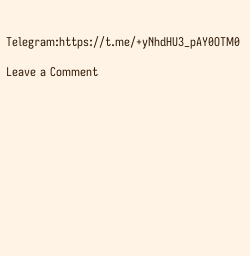Telegram:https://t.me/+yNhdHU3_pAY0OTM0

Leave a Comment